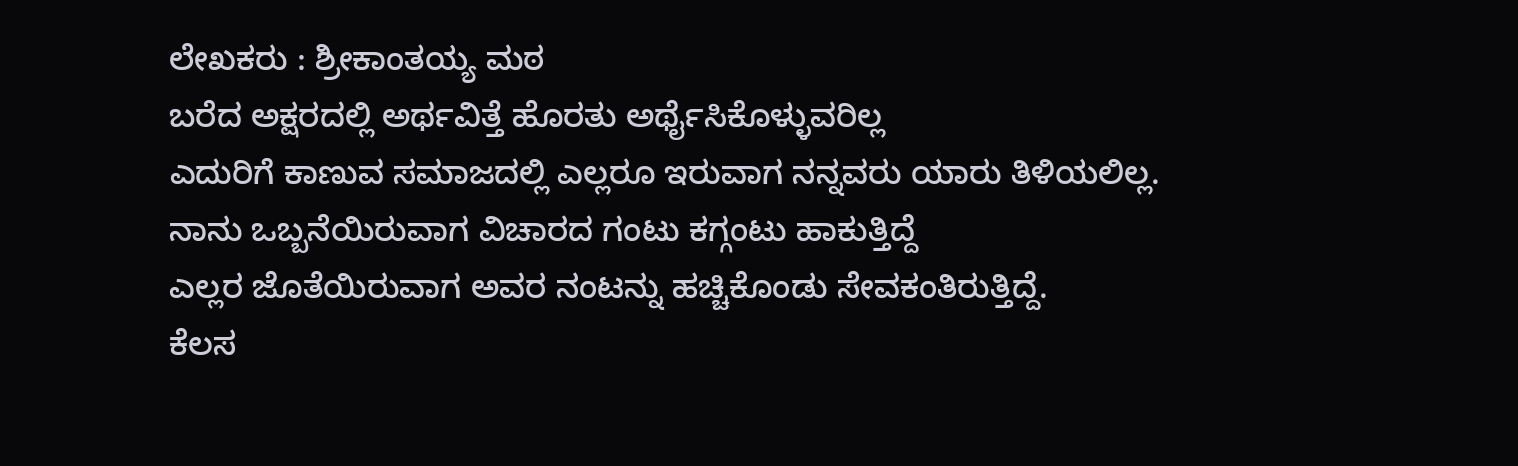ಲೇಖಕರು : ಶ್ರೀಕಾಂತಯ್ಯ ಮಠ
ಬರೆದ ಅಕ್ಷರದಲ್ಲಿ ಅರ್ಥವಿತ್ತೆ ಹೊರತು ಅರ್ಥೈಸಿಕೊಳ್ಳುವರಿಲ್ಲ
ಎದುರಿಗೆ ಕಾಣುವ ಸಮಾಜದಲ್ಲಿ ಎಲ್ಲರೂ ಇರುವಾಗ ನನ್ನವರು ಯಾರು ತಿಳಿಯಲಿಲ್ಲ.
ನಾನು ಒಬ್ಬನೆಯಿರುವಾಗ ವಿಚಾರದ ಗಂಟು ಕಗ್ಗಂಟು ಹಾಕುತ್ತಿದ್ದೆ
ಎಲ್ಲರ ಜೊತೆಯಿರುವಾಗ ಅವರ ನಂಟನ್ನು ಹಚ್ಚಿಕೊಂಡು ಸೇವಕಂತಿರುತ್ತಿದ್ದೆ.
ಕೆಲಸ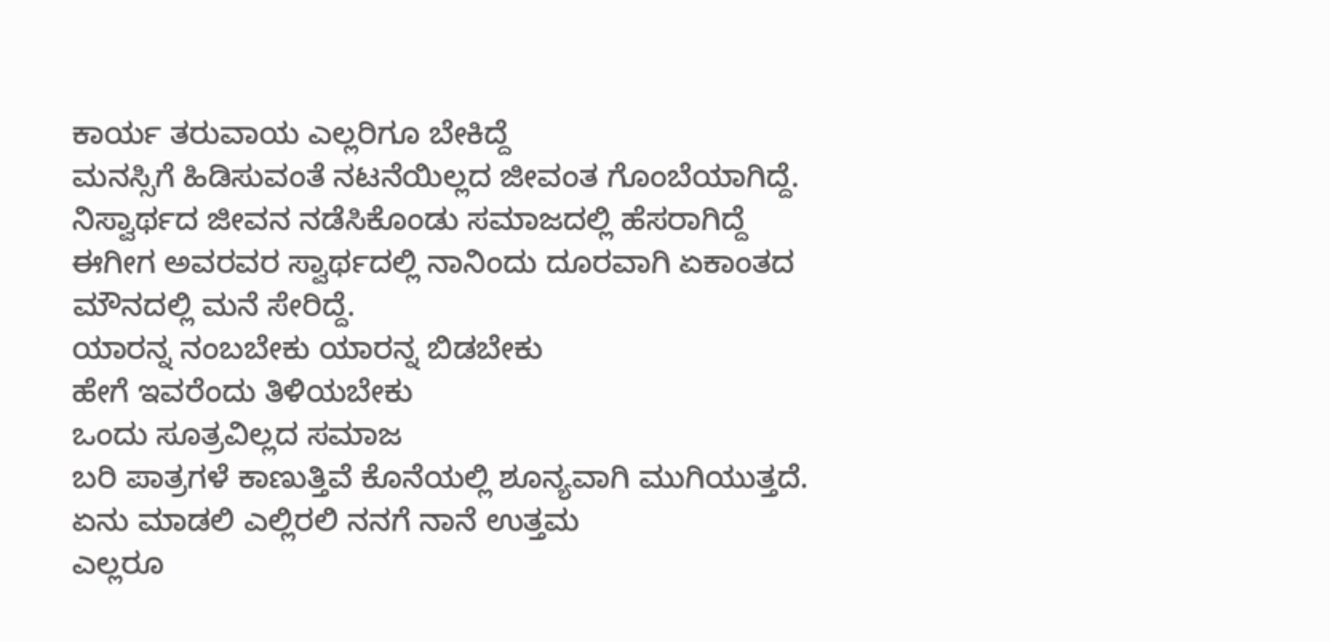ಕಾರ್ಯ ತರುವಾಯ ಎಲ್ಲರಿಗೂ ಬೇಕಿದ್ದೆ
ಮನಸ್ಸಿಗೆ ಹಿಡಿಸುವಂತೆ ನಟನೆಯಿಲ್ಲದ ಜೀವಂತ ಗೊಂಬೆಯಾಗಿದ್ದೆ.
ನಿಸ್ವಾರ್ಥದ ಜೀವನ ನಡೆಸಿಕೊಂಡು ಸಮಾಜದಲ್ಲಿ ಹೆಸರಾಗಿದ್ದೆ
ಈಗೀಗ ಅವರವರ ಸ್ವಾರ್ಥದಲ್ಲಿ ನಾನಿಂದು ದೂರವಾಗಿ ಏಕಾಂತದ ಮೌನದಲ್ಲಿ ಮನೆ ಸೇರಿದ್ದೆ.
ಯಾರನ್ನ ನಂಬಬೇಕು ಯಾರನ್ನ ಬಿಡಬೇಕು
ಹೇಗೆ ಇವರೆಂದು ತಿಳಿಯಬೇಕು
ಒಂದು ಸೂತ್ರವಿಲ್ಲದ ಸಮಾಜ
ಬರಿ ಪಾತ್ರಗಳೆ ಕಾಣುತ್ತಿವೆ ಕೊನೆಯಲ್ಲಿ ಶೂನ್ಯವಾಗಿ ಮುಗಿಯುತ್ತದೆ.
ಏನು ಮಾಡಲಿ ಎಲ್ಲಿರಲಿ ನನಗೆ ನಾನೆ ಉತ್ತಮ
ಎಲ್ಲರೂ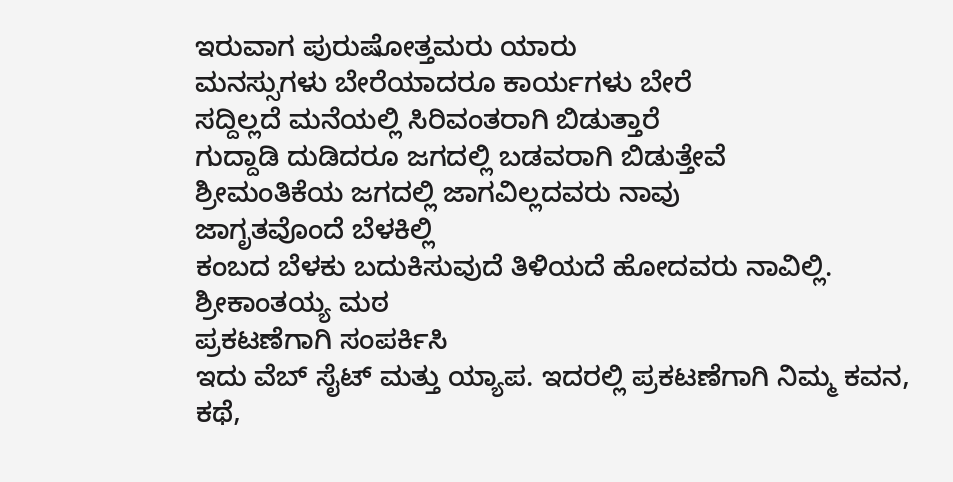ಇರುವಾಗ ಪುರುಷೋತ್ತಮರು ಯಾರು
ಮನಸ್ಸುಗಳು ಬೇರೆಯಾದರೂ ಕಾರ್ಯಗಳು ಬೇರೆ
ಸದ್ದಿಲ್ಲದೆ ಮನೆಯಲ್ಲಿ ಸಿರಿವಂತರಾಗಿ ಬಿಡುತ್ತಾರೆ
ಗುದ್ದಾಡಿ ದುಡಿದರೂ ಜಗದಲ್ಲಿ ಬಡವರಾಗಿ ಬಿಡುತ್ತೇವೆ
ಶ್ರೀಮಂತಿಕೆಯ ಜಗದಲ್ಲಿ ಜಾಗವಿಲ್ಲದವರು ನಾವು
ಜಾಗೃತವೊಂದೆ ಬೆಳಕಿಲ್ಲಿ
ಕಂಬದ ಬೆಳಕು ಬದುಕಿಸುವುದೆ ತಿಳಿಯದೆ ಹೋದವರು ನಾವಿಲ್ಲಿ.
ಶ್ರೀಕಾಂತಯ್ಯ ಮಠ
ಪ್ರಕಟಣೆಗಾಗಿ ಸಂಪರ್ಕಿಸಿ
ಇದು ವೆಬ್ ಸೈಟ್ ಮತ್ತು ಯ್ಯಾಪ. ಇದರಲ್ಲಿ ಪ್ರಕಟಣೆಗಾಗಿ ನಿಮ್ಮ ಕವನ, ಕಥೆ,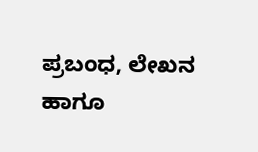ಪ್ರಬಂಧ, ಲೇಖನ ಹಾಗೂ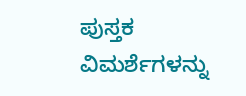ಪುಸ್ತಕ ವಿಮರ್ಶೆಗಳನ್ನು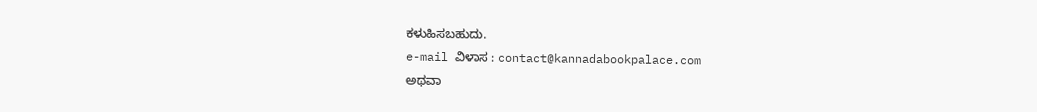ಕಳುಹಿಸಬಹುದು.
e-mail ವಿಳಾಸ : contact@kannadabookpalace.com
ಅಥವಾ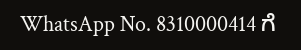WhatsApp No. 8310000414 ಗೆ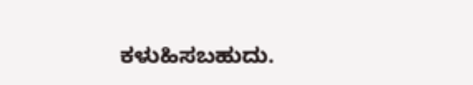ಕಳುಹಿಸಬಹುದು.